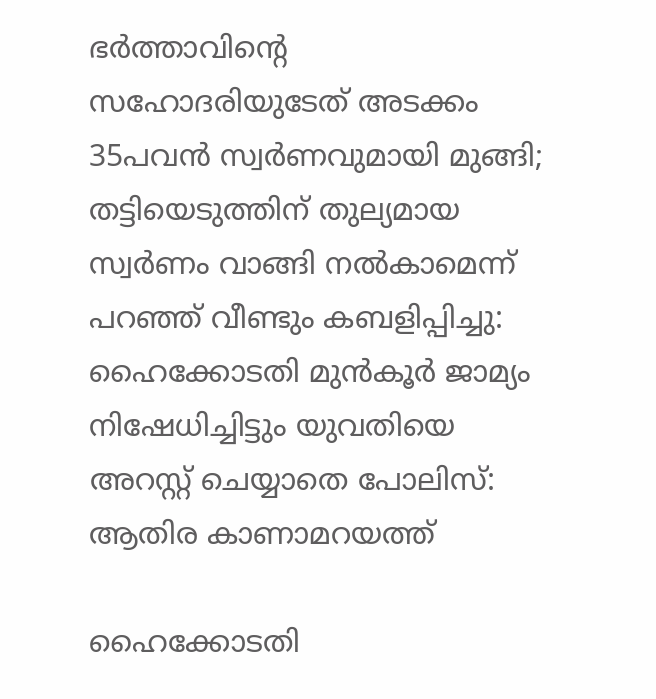ഭര്‍ത്താവിന്റെ സഹോദരിയുടേത് അടക്കം 35പവന്‍ സ്വര്‍ണവുമായി മുങ്ങി; തട്ടിയെടുത്തിന് തുല്യമായ സ്വര്‍ണം വാങ്ങി നല്‍കാമെന്ന് പറഞ്ഞ് വീണ്ടും കബളിപ്പിച്ചു: ഹൈക്കോടതി മുന്‍കൂര്‍ ജാമ്യം നിഷേധിച്ചിട്ടും യുവതിയെ അറസ്റ്റ് ചെയ്യാതെ പോലിസ്: ആതിര കാണാമറയത്ത്

ഹൈക്കോടതി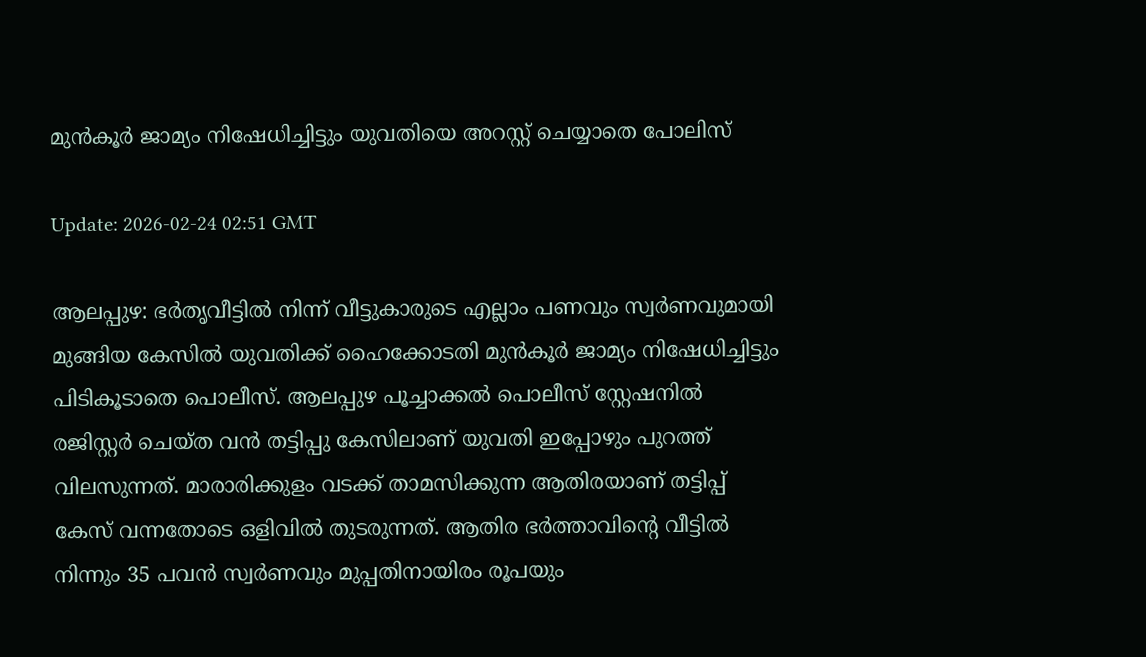മുന്‍കൂര്‍ ജാമ്യം നിഷേധിച്ചിട്ടും യുവതിയെ അറസ്റ്റ് ചെയ്യാതെ പോലിസ്

Update: 2026-02-24 02:51 GMT

ആലപ്പുഴ: ഭര്‍തൃവീട്ടില്‍ നിന്ന് വീട്ടുകാരുടെ എല്ലാം പണവും സ്വര്‍ണവുമായി മുങ്ങിയ കേസില്‍ യുവതിക്ക് ഹൈക്കോടതി മുന്‍കൂര്‍ ജാമ്യം നിഷേധിച്ചിട്ടും പിടികൂടാതെ പൊലീസ്. ആലപ്പുഴ പൂച്ചാക്കല്‍ പൊലീസ് സ്റ്റേഷനില്‍ രജിസ്റ്റര്‍ ചെയ്ത വന്‍ തട്ടിപ്പു കേസിലാണ് യുവതി ഇപ്പോഴും പുറത്ത് വിലസുന്നത്. മാരാരിക്കുളം വടക്ക് താമസിക്കുന്ന ആതിരയാണ് തട്ടിപ്പ് കേസ് വന്നതോടെ ഒളിവില്‍ തുടരുന്നത്. ആതിര ഭര്‍ത്താവിന്റെ വീട്ടില്‍ നിന്നും 35 പവന്‍ സ്വര്‍ണവും മുപ്പതിനായിരം രൂപയും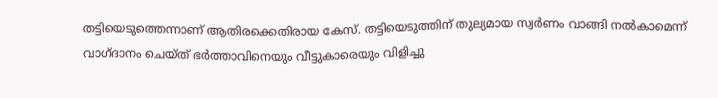തട്ടിയെടുത്തെന്നാണ് ആതിരക്കെതിരായ കേസ്. തട്ടിയെടുത്തിന് തുല്യമായ സ്വര്‍ണം വാങ്ങി നല്‍കാമെന്ന് വാഗ്ദാനം ചെയ്ത് ഭര്‍ത്താവിനെയും വീട്ടുകാരെയും വിളിച്ചു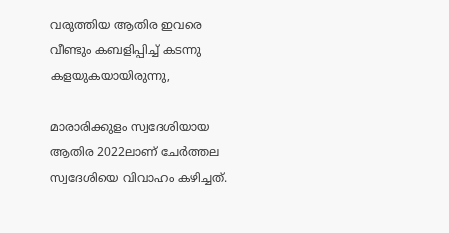വരുത്തിയ ആതിര ഇവരെ വീണ്ടും കബളിപ്പിച്ച് കടന്നു കളയുകയായിരുന്നു,

മാരാരിക്കുളം സ്വദേശിയായ ആതിര 2022ലാണ് ചേര്‍ത്തല സ്വദേശിയെ വിവാഹം കഴിച്ചത്.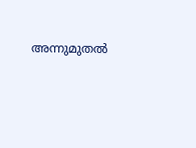അന്നുമുതല്‍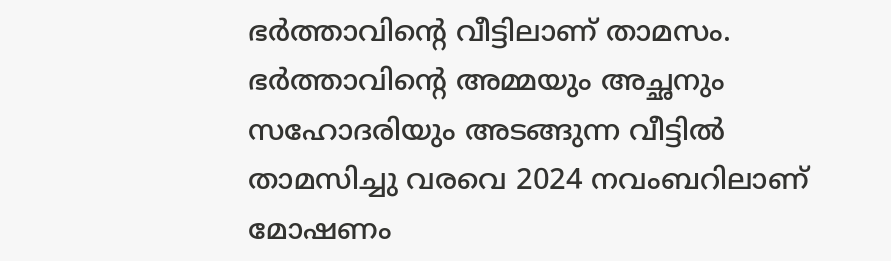ഭര്‍ത്താവിന്റെ വീട്ടിലാണ് താമസം. ഭര്‍ത്താവിന്റെ അമ്മയും അച്ഛനും സഹോദരിയും അടങ്ങുന്ന വീട്ടില്‍ താമസിച്ചു വരവെ 2024 നവംബറിലാണ് മോഷണം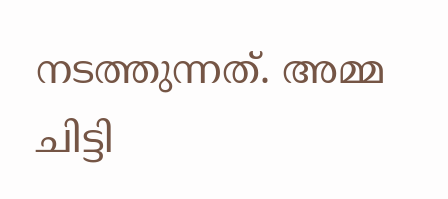നടത്തുന്നത്. അമ്മ ചിട്ടി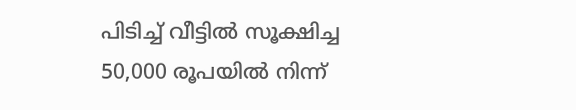പിടിച്ച് വീട്ടില്‍ സൂക്ഷിച്ച 50,000 രൂപയില്‍ നിന്ന്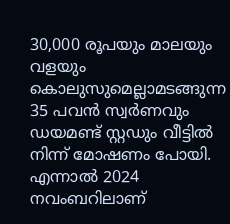30,000 രൂപയും മാലയും വളയും കൊലുസുമെല്ലാമടങ്ങുന്ന 35 പവന്‍ സ്വര്‍ണവും ഡയമണ്ട് സ്റ്റഡും വീട്ടില്‍ നിന്ന് മോഷണം പോയി. എന്നാല്‍ 2024 നവംബറിലാണ്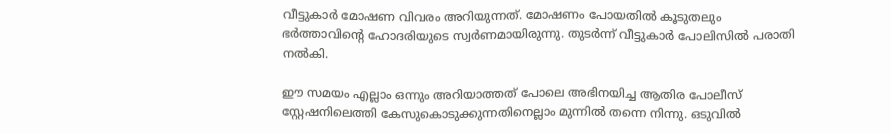വീട്ടുകാര്‍ മോഷണ വിവരം അറിയുന്നത്. മോഷണം പോയതില്‍ കൂടുതലും ഭര്‍ത്താവിന്റെ ഹോദരിയുടെ സ്വര്‍ണമായിരുന്നു. തുടര്‍ന്ന് വീട്ടുകാര്‍ പോലിസില്‍ പരാതി നല്‍കി.

ഈ സമയം എല്ലാം ഒന്നും അറിയാത്തത് പോലെ അഭിനയിച്ച ആതിര പോലീസ് സ്റ്റേഷനിലെത്തി കേസുകൊടുക്കുന്നതിനെല്ലാം മുന്നില്‍ തന്നെ നിന്നു. ഒടുവില്‍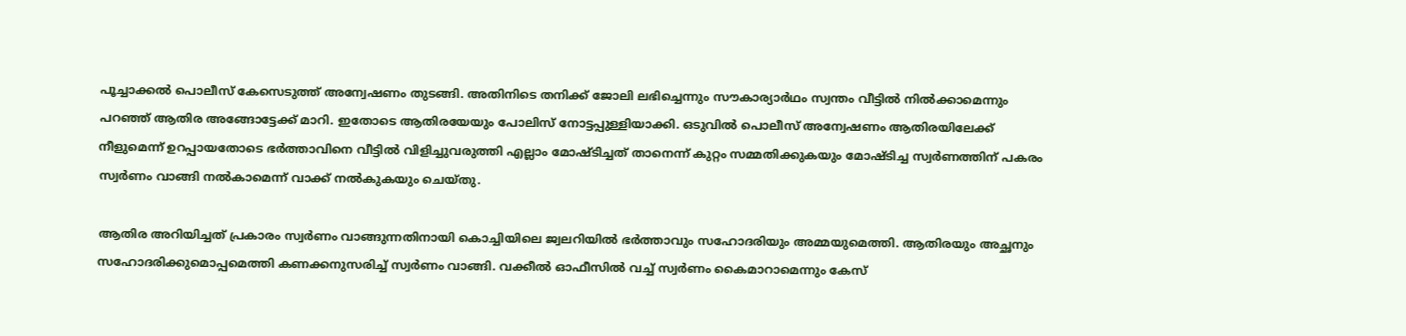പൂച്ചാക്കല്‍ പൊലീസ് കേസെടുത്ത് അന്വേഷണം തുടങ്ങി. അതിനിടെ തനിക്ക് ജോലി ലഭിച്ചെന്നും സൗകാര്യാര്‍ഥം സ്വന്തം വീട്ടില്‍ നില്‍ക്കാമെന്നും പറഞ്ഞ് ആതിര അങ്ങോട്ടേക്ക് മാറി. ഇതോടെ ആതിരയേയും പോലിസ് നോട്ടപ്പുള്ളിയാക്കി. ഒടുവില്‍ പൊലീസ് അന്വേഷണം ആതിരയിലേക്ക് നീളുമെന്ന് ഉറപ്പായതോടെ ഭര്‍ത്താവിനെ വീട്ടില്‍ വിളിച്ചുവരുത്തി എല്ലാം മോഷ്ടിച്ചത് താനെന്ന് കുറ്റം സമ്മതിക്കുകയും മോഷ്ടിച്ച സ്വര്‍ണത്തിന് പകരം സ്വര്‍ണം വാങ്ങി നല്‍കാമെന്ന് വാക്ക് നല്‍കുകയും ചെയ്തു.

ആതിര അറിയിച്ചത് പ്രകാരം സ്വര്‍ണം വാങ്ങുന്നതിനായി കൊച്ചിയിലെ ജ്വലറിയില്‍ ഭര്‍ത്താവും സഹോദരിയും അമ്മയുമെത്തി. ആതിരയും അച്ഛനും സഹോദരിക്കുമൊപ്പമെത്തി കണക്കനുസരിച്ച് സ്വര്‍ണം വാങ്ങി. വക്കീല്‍ ഓഫീസില്‍ വച്ച് സ്വര്‍ണം കൈമാറാമെന്നും കേസ്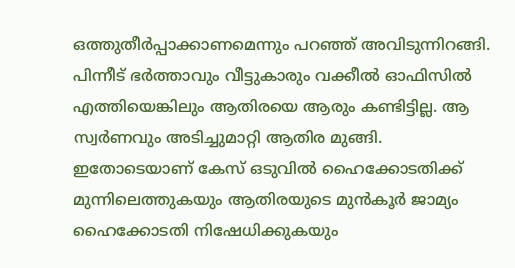ഒത്തുതീര്‍പ്പാക്കാണമെന്നും പറഞ്ഞ് അവിടുന്നിറങ്ങി. പിന്നീട് ഭര്‍ത്താവും വീട്ടുകാരും വക്കീല്‍ ഓഫിസില്‍ എത്തിയെങ്കിലും ആതിരയെ ആരും കണ്ടിട്ടില്ല. ആ സ്വര്‍ണവും അടിച്ചുമാറ്റി ആതിര മുങ്ങി. ഇതോടെയാണ് കേസ് ഒടുവില്‍ ഹൈക്കോടതിക്ക് മുന്നിലെത്തുകയും ആതിരയുടെ മുന്‍കൂര്‍ ജാമ്യം ഹൈക്കോടതി നിഷേധിക്കുകയും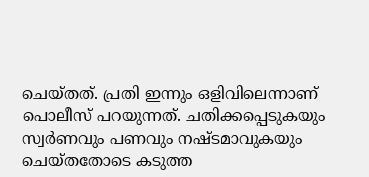ചെയ്തത്. പ്രതി ഇന്നും ഒളിവിലെന്നാണ് പൊലീസ് പറയുന്നത്. ചതിക്കപ്പെടുകയും സ്വര്‍ണവും പണവും നഷ്ടമാവുകയും ചെയ്തതോടെ കടുത്ത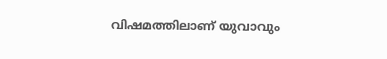വിഷമത്തിലാണ് യുവാവും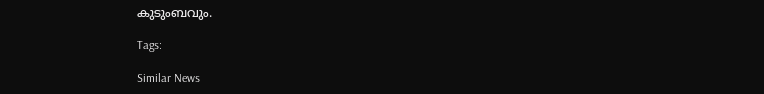കുടുംബവും.

Tags:

Similar News